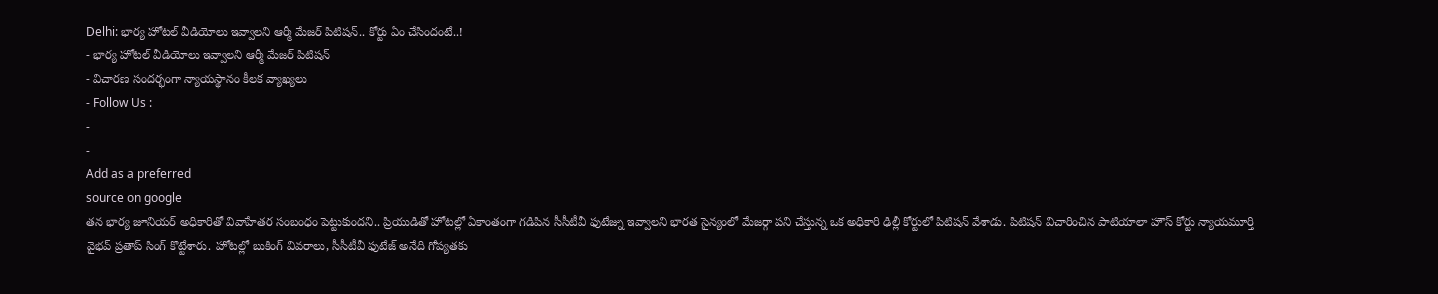Delhi: భార్య హోటల్ వీడియోలు ఇవ్వాలని ఆర్మీ మేజర్ పిటిషన్.. కోర్టు ఏం చేసిందంటే..!
- భార్య హోటల్ వీడియోలు ఇవ్వాలని ఆర్మీ మేజర్ పిటిషన్
- విచారణ సందర్భంగా న్యాయస్థానం కీలక వ్యాఖ్యలు
- Follow Us :
-
-
Add as a preferred
source on google
తన భార్య జూనియర్ అధికారితో వివాహేతర సంబంధం పెట్టుకుందని.. ప్రియుడితో హోటల్లో ఏకాంతంగా గడిపిన సీసీటీవీ ఫుటేజ్ను ఇవ్వాలని భారత సైన్యంలో మేజర్గా పని చేస్తున్న ఒక అధికారి ఢిల్లీ కోర్టులో పిటిషన్ వేశాడు. పిటిషన్ విచారించిన పాటియాలా హౌస్ కోర్టు న్యాయమూర్తి వైభవ్ ప్రతాప్ సింగ్ కొట్టేశారు. హోటల్లో బుకింగ్ వివరాలు, సీసీటీవీ ఫుటేజ్ అనేది గోప్యతకు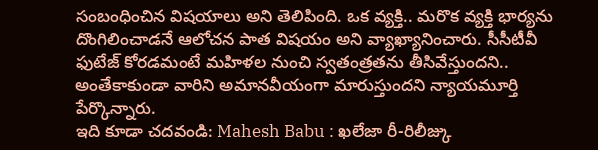సంబంధించిన విషయాలు అని తెలిపింది. ఒక వ్యక్తి.. మరొక వ్యక్తి భార్యను దొంగిలించాడనే ఆలోచన పాత విషయం అని వ్యాఖ్యానించారు. సీసీటీవీ ఫుటేజ్ కోరడమంటే మహిళల నుంచి స్వతంత్రతను తీసివేస్తుందని.. అంతేకాకుండా వారిని అమానవీయంగా మారుస్తుందని న్యాయమూర్తి పేర్కొన్నారు.
ఇది కూడా చదవండి: Mahesh Babu : ఖలేజా రీ-రిలీజ్కు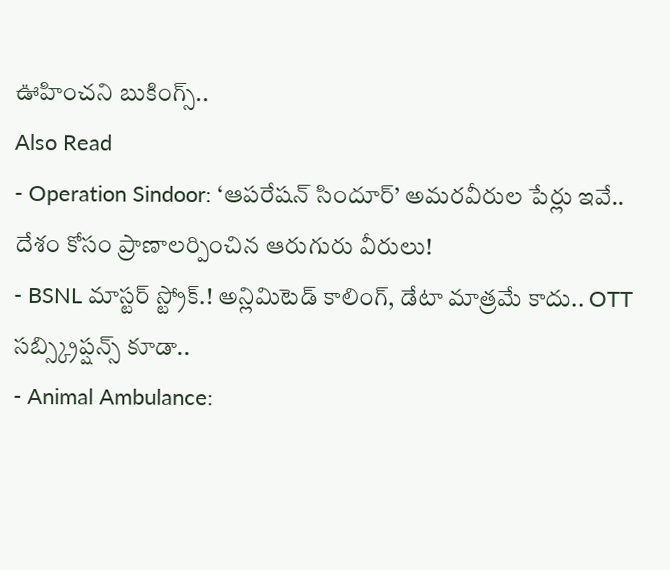ఊహించని బుకింగ్స్..
Also Read
- Operation Sindoor: ‘ఆపరేషన్ సిందూర్’ అమరవీరుల పేర్లు ఇవే.. దేశం కోసం ప్రాణాలర్పించిన ఆరుగురు వీరులు!
- BSNL మాస్టర్ స్ట్రోక్.! అన్లిమిటెడ్ కాలింగ్, డేటా మాత్రమే కాదు.. OTT సబ్స్క్రిప్షన్స్ కూడా..
- Animal Ambulance: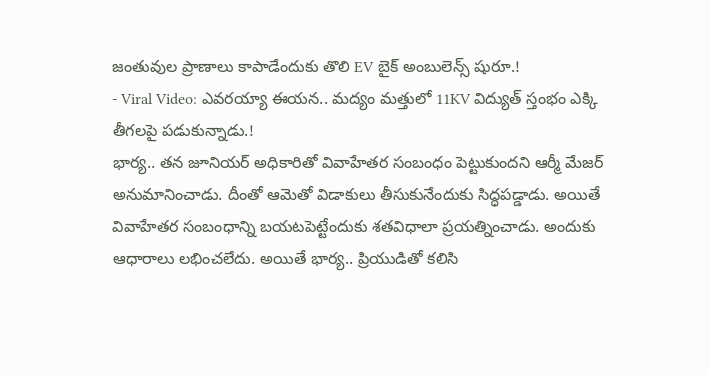జంతువుల ప్రాణాలు కాపాడేందుకు తొలి EV బైక్ అంబులెన్స్ షురూ.!
- Viral Video: ఎవరయ్యా ఈయన.. మద్యం మత్తులో 11KV విద్యుత్ స్తంభం ఎక్కి తీగలపై పడుకున్నాడు.!
భార్య.. తన జూనియర్ అధికారితో వివాహేతర సంబంధం పెట్టుకుందని ఆర్మీ మేజర్ అనుమానించాడు. దీంతో ఆమెతో విడాకులు తీసుకునేందుకు సిద్ధపడ్డాడు. అయితే వివాహేతర సంబంధాన్ని బయటపెట్టేందుకు శతవిధాలా ప్రయత్నించాడు. అందుకు ఆధారాలు లభించలేదు. అయితే భార్య.. ప్రియుడితో కలిసి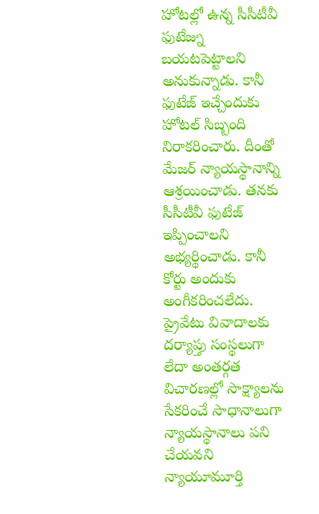హోటల్లో ఉన్న సీసీటీవీ ఫుటేజ్ను బయటపెట్టాలని అనుకున్నాడు. కానీ ఫుటేజ్ ఇచ్చేందుకు హోటల్ సిబ్బంది నిరాకరించారు. దీంతో మేజర్ న్యాయస్థానాన్ని ఆశ్రయించాడు. తనకు సీసీటీవీ ఫుటేజ్ ఇప్పించాలని అభ్యర్థించాడు. కానీ కోర్టు అందుకు అంగీకరించలేదు. ప్రైవేటు వివాదాలకు దర్యాప్తు సంస్థలుగా లేదా అంతర్గత విచారణల్లో సాక్ష్యాలను సేకరించే సాధానాలుగా న్యాయస్థానాలు పని చేయవని న్యాయూమూర్తి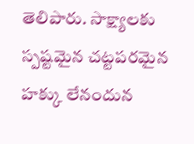తెలిపారు. సాక్ష్యాలకు స్పష్టమైన చట్టపరమైన హక్కు లేనందున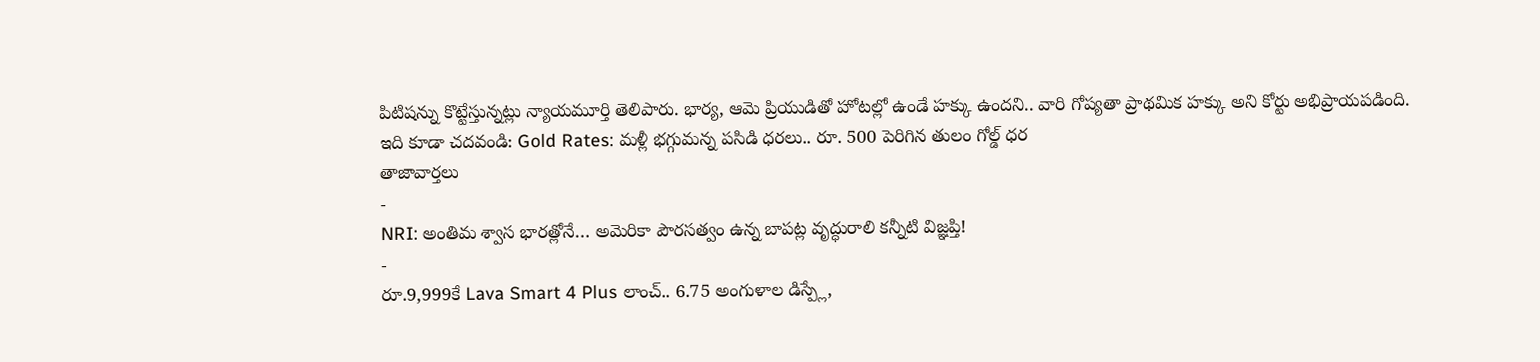పిటిషన్ను కొట్టేస్తున్నట్లు న్యాయమూర్తి తెలిపారు. భార్య, ఆమె ప్రియుడితో హోటల్లో ఉండే హక్కు ఉందని.. వారి గోప్యతా ప్రాథమిక హక్కు అని కోర్టు అభిప్రాయపడింది.
ఇది కూడా చదవండి: Gold Rates: మళ్లీ భగ్గుమన్న పసిడి ధరలు.. రూ. 500 పెరిగిన తులం గోల్డ్ ధర
తాజావార్తలు
-
NRI: అంతిమ శ్వాస భారత్లోనే… అమెరికా పౌరసత్వం ఉన్న బాపట్ల వృద్ధురాలి కన్నీటి విజ్ఞప్తి!
-
రూ.9,999కే Lava Smart 4 Plus లాంచ్.. 6.75 అంగుళాల డిస్ప్లే,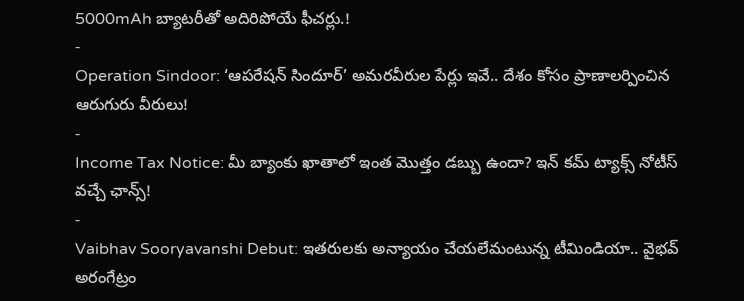5000mAh బ్యాటరీతో అదిరిపోయే ఫీచర్లు.!
-
Operation Sindoor: ‘ఆపరేషన్ సిందూర్’ అమరవీరుల పేర్లు ఇవే.. దేశం కోసం ప్రాణాలర్పించిన ఆరుగురు వీరులు!
-
Income Tax Notice: మీ బ్యాంకు ఖాతాలో ఇంత మొత్తం డబ్బు ఉందా? ఇన్ కమ్ ట్యాక్స్ నోటీస్ వచ్చే ఛాన్స్!
-
Vaibhav Sooryavanshi Debut: ఇతరులకు అన్యాయం చేయలేమంటున్న టీమిండియా.. వైభవ్ అరంగేట్రం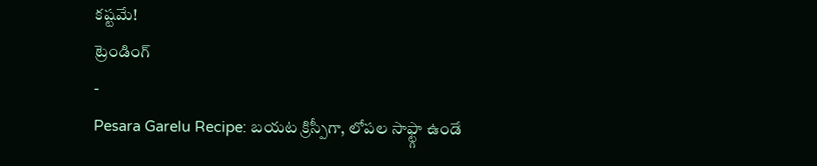కష్టమే!
ట్రెండింగ్
-
Pesara Garelu Recipe: బయట క్రిస్పీగా, లోపల సాఫ్ట్గా ఉండే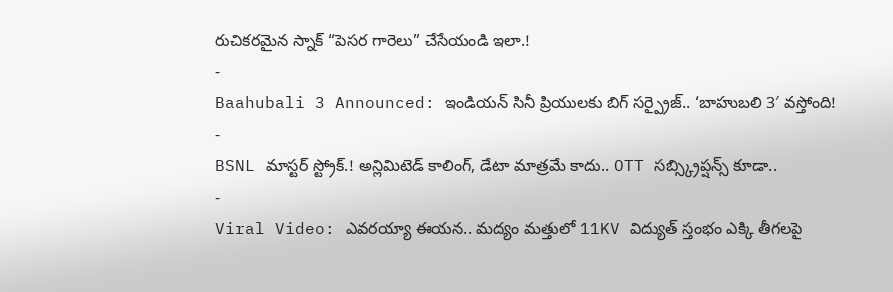రుచికరమైన స్నాక్ “పెసర గారెలు” చేసేయండి ఇలా.!
-
Baahubali 3 Announced: ఇండియన్ సినీ ప్రియులకు బిగ్ సర్ప్రైజ్.. ‘బాహుబలి 3′ వస్తోంది!
-
BSNL మాస్టర్ స్ట్రోక్.! అన్లిమిటెడ్ కాలింగ్, డేటా మాత్రమే కాదు.. OTT సబ్స్క్రిప్షన్స్ కూడా..
-
Viral Video: ఎవరయ్యా ఈయన.. మద్యం మత్తులో 11KV విద్యుత్ స్తంభం ఎక్కి తీగలపై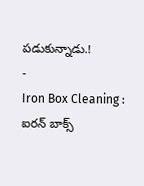పడుకున్నాడు.!
-
Iron Box Cleaning : ఐరన్ బాక్స్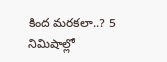కింద మరకలా..? 5 నిమిషాల్లో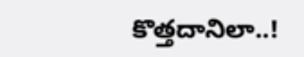కొత్తదానిలా..!